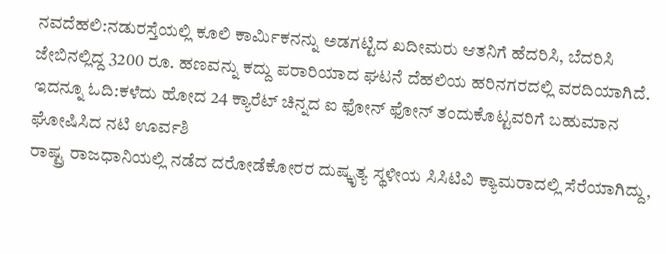ನವದೆಹಲಿ:ನಡುರಸ್ತೆಯಲ್ಲಿ ಕೂಲಿ ಕಾರ್ಮಿಕನನ್ನು ಅಡಗಟ್ಟಿದ ಖದೀಮರು ಆತನಿಗೆ ಹೆದರಿಸಿ, ಬೆದರಿಸಿ ಜೇಬಿನಲ್ಲಿದ್ದ 3200 ರೂ. ಹಣವನ್ನು ಕದ್ದು ಪರಾರಿಯಾದ ಘಟನೆ ದೆಹಲಿಯ ಹರಿನಗರದಲ್ಲಿ ವರದಿಯಾಗಿದೆ.
ಇದನ್ನೂ ಓದಿ:ಕಳೆದು ಹೋದ 24 ಕ್ಯಾರೆಟ್ ಚಿನ್ನದ ಐ ಫೋನ್ ಫೋನ್ ತಂದುಕೊಟ್ಟವರಿಗೆ ಬಹುಮಾನ ಘೋಷಿಸಿದ ನಟಿ ಊರ್ವಶಿ
ರಾಷ್ಟ್ರ ರಾಜಧಾನಿಯಲ್ಲಿ ನಡೆದ ದರೋಡೆಕೋರರ ದುಷ್ಕೃತ್ಯ ಸ್ಥಳೀಯ ಸಿಸಿಟಿವಿ ಕ್ಯಾಮರಾದಲ್ಲಿ ಸೆರೆಯಾಗಿದ್ದು,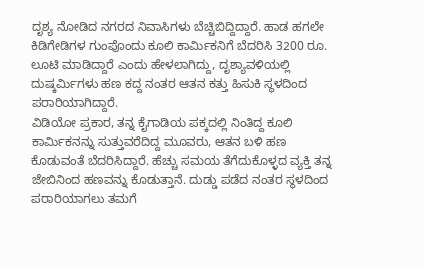ದೃಶ್ಯ ನೋಡಿದ ನಗರದ ನಿವಾಸಿಗಳು ಬೆಚ್ಚಿಬಿದ್ದಿದ್ದಾರೆ. ಹಾಡ ಹಗಲೇ ಕಿಡಿಗೇಡಿಗಳ ಗುಂಪೊಂದು ಕೂಲಿ ಕಾರ್ಮಿಕನಿಗೆ ಬೆದರಿಸಿ 3200 ರೂ. ಲೂಟಿ ಮಾಡಿದ್ದಾರೆ ಎಂದು ಹೇಳಲಾಗಿದ್ದು, ದೃಶ್ಯಾವಳಿಯಲ್ಲಿ ದುಷ್ಕರ್ಮಿಗಳು ಹಣ ಕದ್ದ ನಂತರ ಆತನ ಕತ್ತು ಹಿಸುಕಿ ಸ್ಥಳದಿಂದ ಪರಾರಿಯಾಗಿದ್ದಾರೆ.
ವಿಡಿಯೋ ಪ್ರಕಾರ, ತನ್ನ ಕೈಗಾಡಿಯ ಪಕ್ಕದಲ್ಲಿ ನಿಂತಿದ್ದ ಕೂಲಿ ಕಾರ್ಮಿಕನನ್ನು ಸುತ್ತುವರೆದಿದ್ದ ಮೂವರು, ಆತನ ಬಳಿ ಹಣ ಕೊಡುವಂತೆ ಬೆದರಿಸಿದ್ದಾರೆ. ಹೆಚ್ಚು ಸಮಯ ತೆಗೆದುಕೊಳ್ಳದ ವ್ಯಕ್ತಿ ತನ್ನ ಜೇಬಿನಿಂದ ಹಣವನ್ನು ಕೊಡುತ್ತಾನೆ. ದುಡ್ಡು ಪಡೆದ ನಂತರ ಸ್ಥಳದಿಂದ ಪರಾರಿಯಾಗಲು ತಮಗೆ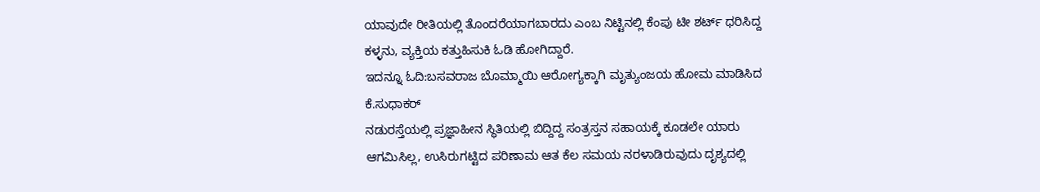ಯಾವುದೇ ರೀತಿಯಲ್ಲಿ ತೊಂದರೆಯಾಗಬಾರದು ಎಂಬ ನಿಟ್ಟಿನಲ್ಲಿ ಕೆಂಪು ಟೀ ಶರ್ಟ್‌ ಧರಿಸಿದ್ದ ಕಳ್ಳನು, ವ್ಯಕ್ತಿಯ ಕತ್ತುಹಿಸುಕಿ ಓಡಿ ಹೋಗಿದ್ದಾರೆ.
ಇದನ್ನೂ ಓದಿ:ಬಸವರಾಜ ಬೊಮ್ಮಾಯಿ ಆರೋಗ್ಯಕ್ಕಾಗಿ ಮೃತ್ಯುಂಜಯ ಹೋಮ ಮಾಡಿಸಿದ ಕೆ.ಸುಧಾಕರ್
ನಡುರಸ್ತೆಯಲ್ಲಿ ಪ್ರಜ್ಞಾಹೀನ ಸ್ಥಿತಿಯಲ್ಲಿ ಬಿದ್ದಿದ್ದ ಸಂತ್ರಸ್ತನ ಸಹಾಯಕ್ಕೆ ಕೂಡಲೇ ಯಾರು ಆಗಮಿಸಿಲ್ಲ, ಉಸಿರುಗಟ್ಟಿದ ಪರಿಣಾಮ ಆತ ಕೆಲ ಸಮಯ ನರಳಾಡಿರುವುದು ದೃಶ್ಯದಲ್ಲಿ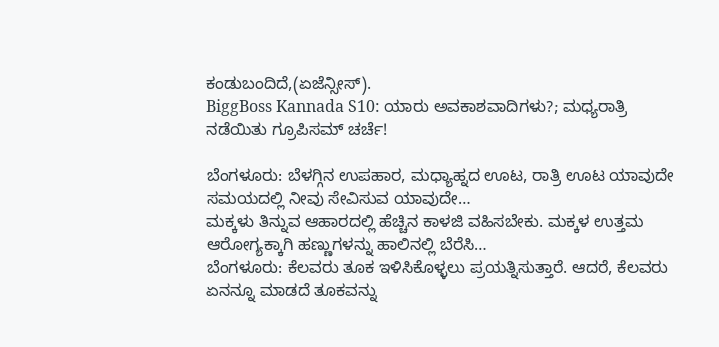ಕಂಡುಬಂದಿದೆ,(ಏಜೆನ್ಸೀಸ್).
BiggBoss Kannada S10: ಯಾರು ಅವಕಾಶವಾದಿಗಳು?; ಮಧ್ಯರಾತ್ರಿ ನಡೆಯಿತು ಗ್ರೂಪಿಸಮ್ ಚರ್ಚೆ!

ಬೆಂಗಳೂರು: ಬೆಳಗ್ಗಿನ ಉಪಹಾರ, ಮಧ್ಯಾಹ್ನದ ಊಟ, ರಾತ್ರಿ ಊಟ ಯಾವುದೇ ಸಮಯದಲ್ಲಿ ನೀವು ಸೇವಿಸುವ ಯಾವುದೇ…
ಮಕ್ಕಳು ತಿನ್ನುವ ಆಹಾರದಲ್ಲಿ ಹೆಚ್ಚಿನ ಕಾಳಜಿ ವಹಿಸಬೇಕು. ಮಕ್ಕಳ ಉತ್ತಮ ಆರೋಗ್ಯಕ್ಕಾಗಿ ಹಣ್ಣುಗಳನ್ನು ಹಾಲಿನಲ್ಲಿ ಬೆರೆಸಿ…
ಬೆಂಗಳೂರು: ಕೆಲವರು ತೂಕ ಇಳಿಸಿಕೊಳ್ಳಲು ಪ್ರಯತ್ನಿಸುತ್ತಾರೆ. ಆದರೆ, ಕೆಲವರು ಏನನ್ನೂ ಮಾಡದೆ ತೂಕವನ್ನು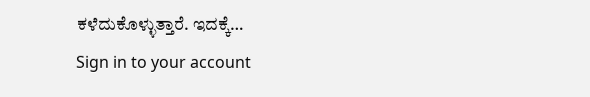ಕಳೆದುಕೊಳ್ಳುತ್ತಾರೆ. ಇದಕ್ಕೆ…
Sign in to your account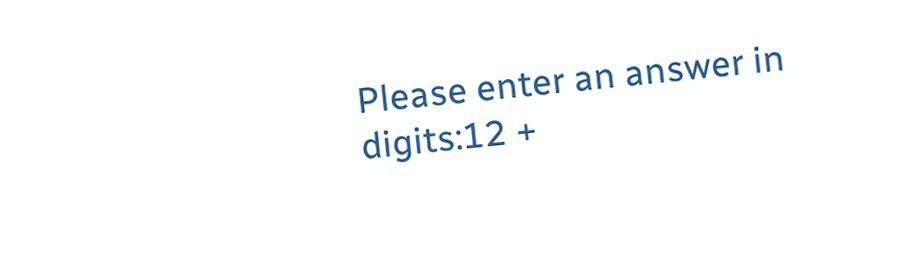Please enter an answer in digits:12 +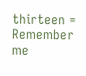thirteen =
Remember me